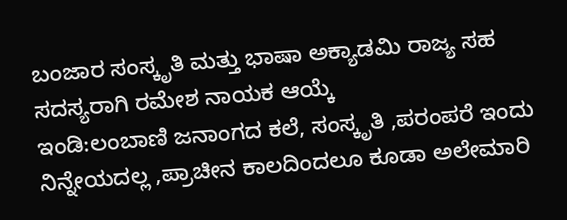ಬಂಜಾರ ಸಂಸ್ಕೃತಿ ಮತ್ತು ಭಾಷಾ ಅಕ್ಯಾಡಮಿ ರಾಜ್ಯ ಸಹ ಸದಸ್ಯರಾಗಿ ರಮೇಶ ನಾಯಕ ಆಯ್ಕೆ
ಇಂಡಿ:ಲಂಬಾಣಿ ಜನಾಂಗದ ಕಲೆ, ಸಂಸ್ಕೃತಿ ,ಪರಂಪರೆ ಇಂದು ನಿನ್ನೇಯದಲ್ಲ ,ಪ್ರಾಚೀನ ಕಾಲದಿಂದಲೂ ಕೂಡಾ ಅಲೇಮಾರಿ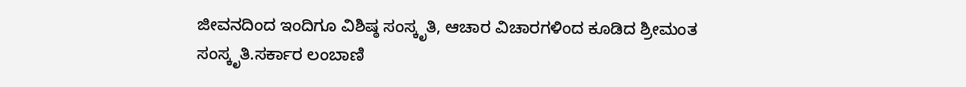ಜೀವನದಿಂದ ಇಂದಿಗೂ ವಿಶಿಷ್ಠ ಸಂಸ್ಕೃತಿ, ಆಚಾರ ವಿಚಾರಗಳಿಂದ ಕೂಡಿದ ಶ್ರೀಮಂತ ಸಂಸ್ಕೃತಿ.ಸರ್ಕಾರ ಲಂಬಾಣಿ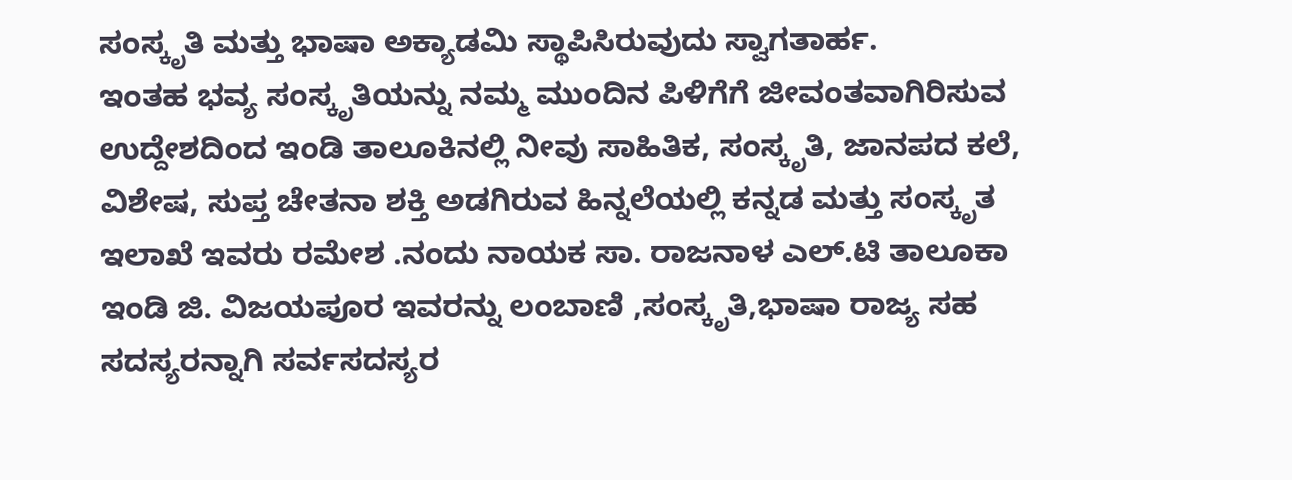ಸಂಸ್ಕೃತಿ ಮತ್ತು ಭಾಷಾ ಅಕ್ಯಾಡಮಿ ಸ್ಥಾಪಿಸಿರುವುದು ಸ್ವಾಗತಾರ್ಹ.
ಇಂತಹ ಭವ್ಯ ಸಂಸ್ಕೃತಿಯನ್ನು ನಮ್ಮ ಮುಂದಿನ ಪಿಳಿಗೆಗೆ ಜೀವಂತವಾಗಿರಿಸುವ ಉದ್ದೇಶದಿಂದ ಇಂಡಿ ತಾಲೂಕಿನಲ್ಲಿ ನೀವು ಸಾಹಿತಿಕ, ಸಂಸ್ಕೃತಿ, ಜಾನಪದ ಕಲೆ, ವಿಶೇಷ, ಸುಪ್ತ ಚೇತನಾ ಶಕ್ತಿ ಅಡಗಿರುವ ಹಿನ್ನಲೆಯಲ್ಲಿ ಕನ್ನಡ ಮತ್ತು ಸಂಸ್ಕೃತ ಇಲಾಖೆ ಇವರು ರಮೇಶ .ನಂದು ನಾಯಕ ಸಾ. ರಾಜನಾಳ ಎಲ್.ಟಿ ತಾಲೂಕಾ ಇಂಡಿ ಜಿ. ವಿಜಯಪೂರ ಇವರನ್ನು ಲಂಬಾಣಿ ,ಸಂಸ್ಕೃತಿ,ಭಾಷಾ ರಾಜ್ಯ ಸಹ ಸದಸ್ಯರನ್ನಾಗಿ ಸರ್ವಸದಸ್ಯರ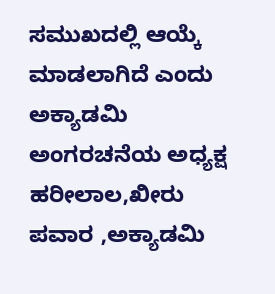ಸಮುಖದಲ್ಲಿ ಆಯ್ಕೆ ಮಾಡಲಾಗಿದೆ ಎಂದು ಅಕ್ಯಾಡಮಿ ಅಂಗರಚನೆಯ ಅಧ್ಯಕ್ಷ ಹರೀಲಾಲ,ಖೀರು ಪವಾರ ,ಅಕ್ಯಾಡಮಿ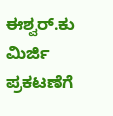ಈಶ್ವರ್.ಕು ಮಿರ್ಜಿ ಪ್ರಕಟಣೆಗೆ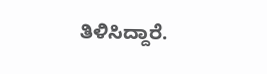ತಿಳಿಸಿದ್ದಾರೆ.